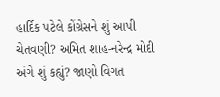હાર્દિક પટેલે કોંગ્રેસને શું આપી ચેતવણી? અમિત શાહ-નરેન્દ્ર મોદી અંગે શું કહ્યું? જાણો વિગત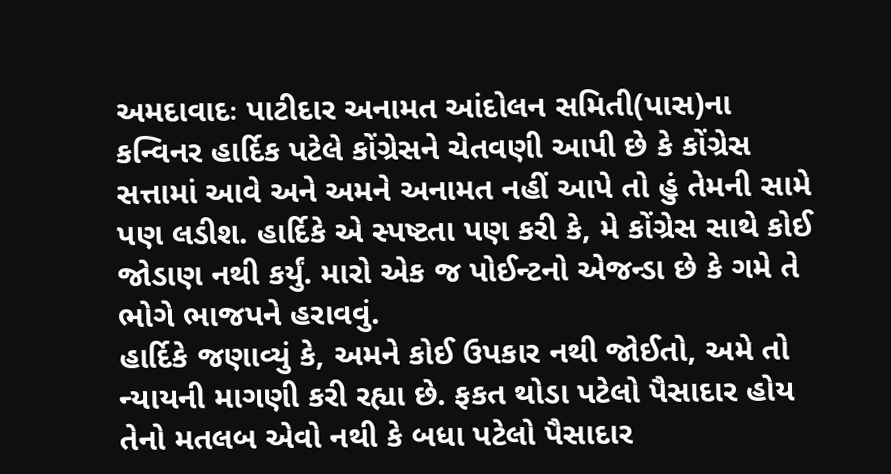અમદાવાદઃ પાટીદાર અનામત આંદોલન સમિતી(પાસ)ના કન્વિનર હાર્દિક પટેલે કોંગ્રેસને ચેતવણી આપી છે કે કોંગ્રેસ સત્તામાં આવે અને અમને અનામત નહીં આપે તો હું તેમની સામે પણ લડીશ. હાર્દિકે એ સ્પષ્ટતા પણ કરી કે, મે કોંગ્રેસ સાથે કોઈ જોડાણ નથી કર્યું. મારો એક જ પોઈન્ટનો એજન્ડા છે કે ગમે તે ભોગે ભાજપને હરાવવું.
હાર્દિકે જણાવ્યું કે, અમને કોઈ ઉપકાર નથી જોઈતો, અમે તો ન્યાયની માગણી કરી રહ્યા છે. ફકત થોડા પટેલો પૈસાદાર હોય તેનો મતલબ એવો નથી કે બધા પટેલો પૈસાદાર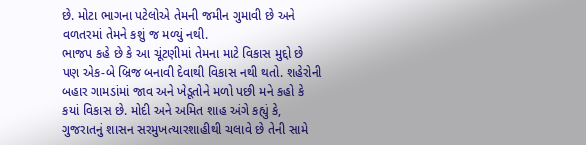છે. મોટા ભાગના પટેલોએ તેમની જમીન ગુમાવી છે અને વળતરમાં તેમને કશું જ મળ્યું નથી.
ભાજપ કહે છે કે આ ચૂંટણીમાં તેમના માટે વિકાસ મુદ્દો છે પણ એક-બે બ્રિજ બનાવી દેવાથી વિકાસ નથી થતો. શહેરોની બહાર ગામડાંમાં જાવ અને ખેડૂતોને મળો પછી મને કહો કે કયાં વિકાસ છે. મોદી અને અમિત શાહ અંગે કહ્યું કે, ગુજરાતનું શાસન સરમુખત્યારશાહીથી ચલાવે છે તેની સામે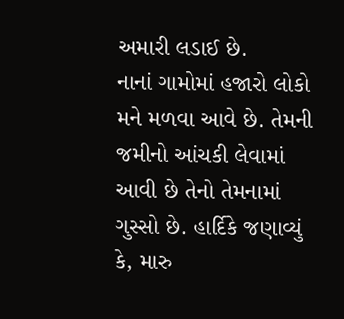અમારી લડાઈ છે.
નાનાં ગામોમાં હજારો લોકો મને મળવા આવે છે. તેમની જમીનો આંચકી લેવામાં આવી છે તેનો તેમનામાં ગુસ્સો છે. હાર્દિકે જણાવ્યું કે, મારુ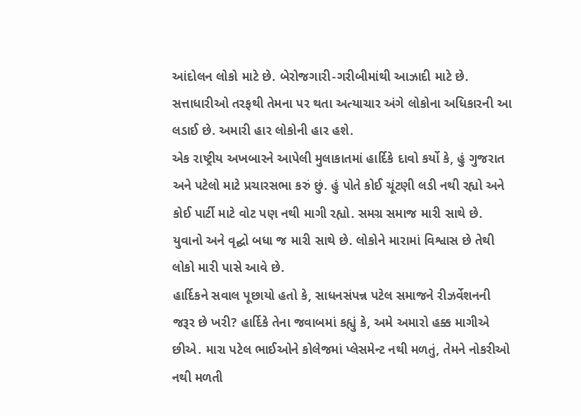આંદોલન લોકો માટે છે. બેરોજગારી-ગરીબીમાંથી આઝાદી માટે છે. સત્તાધારીઓ તરફથી તેમના પર થતા અત્યાચાર અંગે લોકોના અધિકારની આ લડાઈ છે. અમારી હાર લોકોની હાર હશે.
એક રાષ્ટ્રીય અખબારને આપેલી મુલાકાતમાં હાર્દિકે દાવો કર્યો કે, હું ગુજરાત અને પટેલો માટે પ્રચારસભા કરું છું. હું પોતે કોઈ ચૂંટણી લડી નથી રહ્યો અને કોઈ પાર્ટી માટે વોટ પણ નથી માગી રહ્યો. સમગ્ર સમાજ મારી સાથે છે. યુવાનો અને વૃદ્ઘો બધા જ મારી સાથે છે. લોકોને મારામાં વિશ્વાસ છે તેથી લોકો મારી પાસે આવે છે.
હાર્દિકને સવાલ પૂછાયો હતો કે, સાધનસંપન્ન પટેલ સમાજને રીઝર્વેશનની જરૂર છે ખરી? હાર્દિકે તેના જવાબમાં કહ્યું કે, અમે અમારો હક્ક માગીએ છીએ. મારા પટેલ ભાઈઓને કોલેજમાં પ્લેસમેન્ટ નથી મળતું, તેમને નોકરીઓ નથી મળતી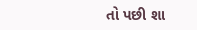તો પછી શા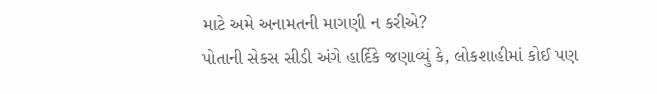માટે અમે અનામતની માગણી ન કરીએ?
પોતાની સેકસ સીડી અંગે હાર્દિકે જણાવ્યું કે, લોકશાહીમાં કોઈ પણ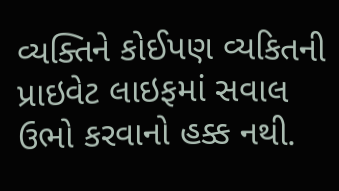વ્યક્તિને કોઈપણ વ્યકિતની પ્રાઇવેટ લાઇફમાં સવાલ ઉભો કરવાનો હક્ક નથી.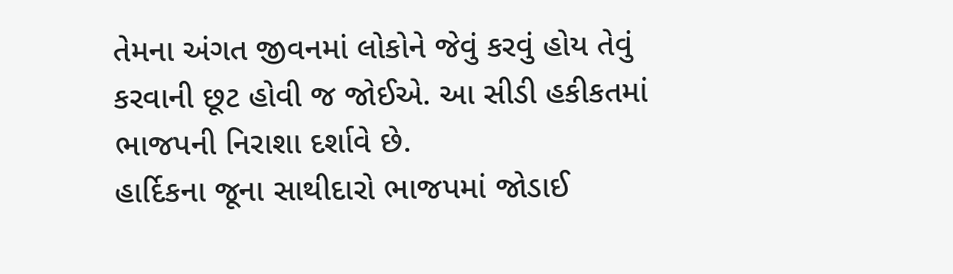તેમના અંગત જીવનમાં લોકોને જેવું કરવું હોય તેવું કરવાની છૂટ હોવી જ જોઈએ. આ સીડી હકીકતમાં ભાજપની નિરાશા દર્શાવે છે.
હાર્દિકના જૂના સાથીદારો ભાજપમાં જોડાઈ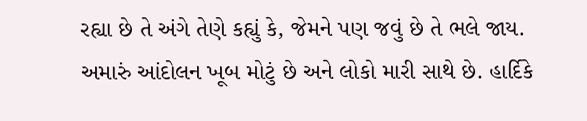રહ્યા છે તે અંગે તેણે કહ્યું કે, જેમને પણ જવું છે તે ભલે જાય. અમારું આંદોલન ખૂબ મોટું છે અને લોકો મારી સાથે છે. હાર્દિકે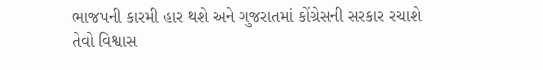ભાજપની કારમી હાર થશે અને ગુજરાતમાં કોંગ્રેસની સરકાર રચાશે તેવો વિશ્વાસ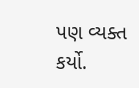પણ વ્યક્ત કર્યો.